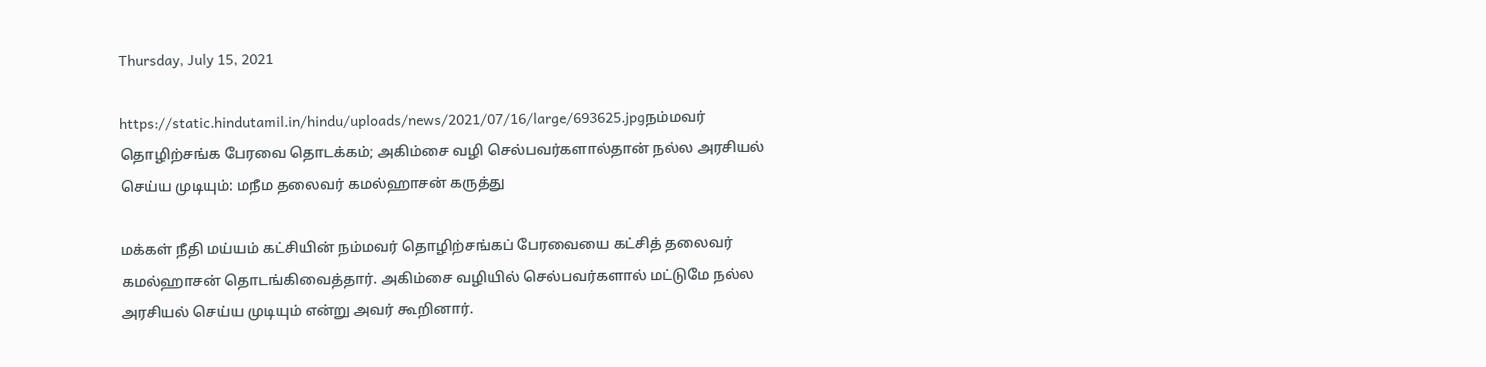Thursday, July 15, 2021

https://static.hindutamil.in/hindu/uploads/news/2021/07/16/large/693625.jpgநம்மவர் தொழிற்சங்க பேரவை தொடக்கம்; அகிம்சை வழி செல்பவர்களால்தான் நல்ல அரசியல் செய்ய முடியும்: மநீம தலைவர் கமல்ஹாசன் கருத்து

மக்கள் நீதி மய்யம் கட்சியின் நம்மவர் தொழிற்சங்கப் பேரவையை கட்சித் தலைவர் கமல்ஹாசன் தொடங்கிவைத்தார். அகிம்சை வழியில் செல்பவர்களால் மட்டுமே நல்ல அரசியல் செய்ய முடியும் என்று அவர் கூறினார்.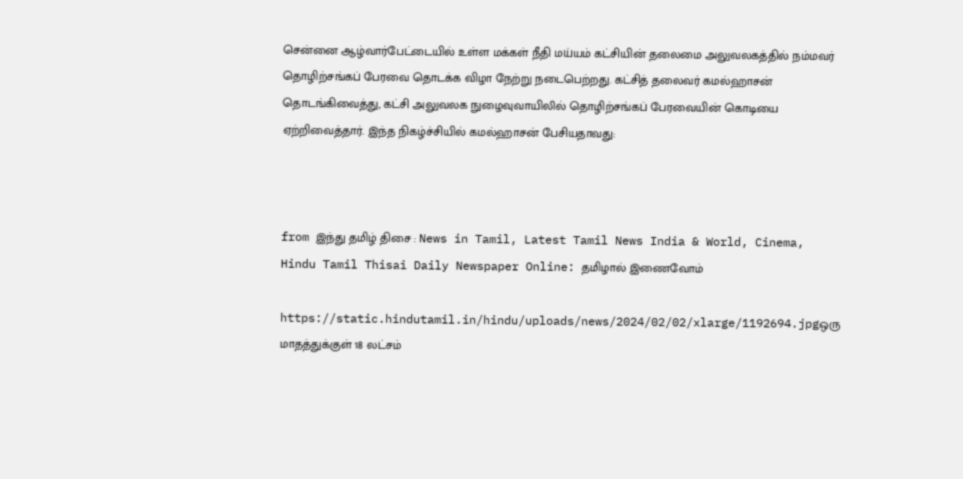சென்னை ஆழ்வார்பேட்டையில் உள்ள மக்கள் நீதி மய்யம் கட்சியின் தலைமை அலுவலகத்தில் நம்மவர் தொழிற்சங்கப் பேரவை தொடக்க விழா நேற்று நடைபெற்றது. கட்சித் தலைவர் கமல்ஹாசன் தொடங்கிவைத்து, கட்சி அலுவலக நுழைவுவாயிலில் தொழிற்சங்கப் பேரவையின் கொடியை ஏற்றிவைத்தார். இந்த நிகழ்ச்சியில் கமல்ஹாசன் பேசியதாவது:



from இந்து தமிழ் திசை : News in Tamil, Latest Tamil News India & World, Cinema, Hindu Tamil Thisai Daily Newspaper Online: தமிழால் இணைவோம்

https://static.hindutamil.in/hindu/uploads/news/2024/02/02/xlarge/1192694.jpgஒரு மாதத்துக்குள் 18 லட்சம்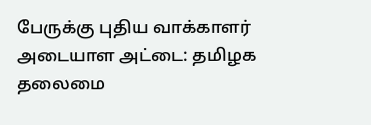பேருக்கு புதிய வாக்காளர் அடையாள அட்டை: தமிழக தலைமை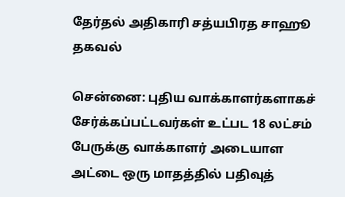தேர்தல் அதிகாரி சத்யபிரத சாஹூ தகவல்

சென்னை: புதிய வாக்காளர்களாகச் சேர்க்கப்பட்டவர்கள் உட்பட 18 லட்சம் பேருக்கு வாக்காளர் அடையாள அட்டை ஒரு மாதத்தில் பதிவுத்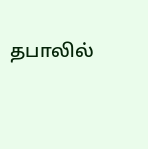தபாலில்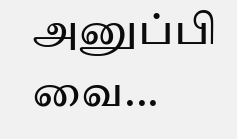அனுப்பி வை...